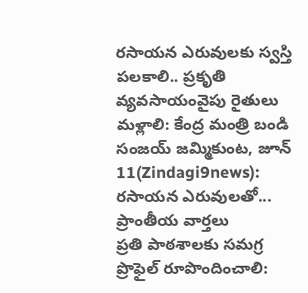రసాయన ఎరువులకు స్వస్తి పలకాలి.. ప్రకృతి వ్యవసాయంవైపు రైతులు మళ్లాలి: కేంద్ర మంత్రి బండి సంజయ్ జమ్మికుంట, జూన్ 11(Zindagi9news): రసాయన ఎరువులతో...
ప్రాంతీయ వార్తలు
ప్రతి పాఠశాలకు సమగ్ర ప్రొఫైల్ రూపొందించాలి: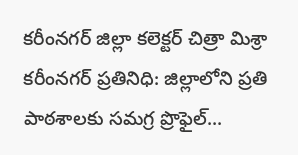కరీంనగర్ జిల్లా కలెక్టర్ చిత్రా మిశ్రా కరీంనగర్ ప్రతినిధి: జిల్లాలోని ప్రతి పాఠశాలకు సమగ్ర ప్రొఫైల్...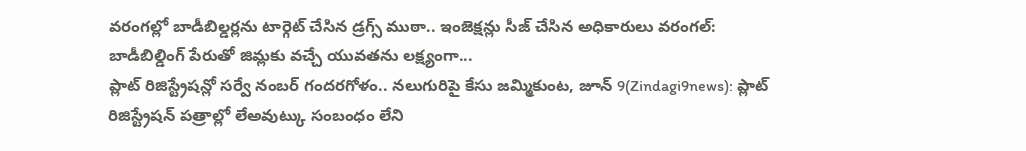వరంగల్లో బాడీబిల్డర్లను టార్గెట్ చేసిన డ్రగ్స్ ముఠా.. ఇంజెక్షన్లు సీజ్ చేసిన అధికారులు వరంగల్: బాడీబిల్డింగ్ పేరుతో జిమ్లకు వచ్చే యువతను లక్ష్యంగా...
ప్లాట్ రిజిస్ట్రేషన్లో సర్వే నంబర్ గందరగోళం.. నలుగురిపై కేసు జమ్మికుంట, జూన్ 9(Zindagi9news): ప్లాట్ రిజిస్ట్రేషన్ పత్రాల్లో లేఅవుట్కు సంబంధం లేని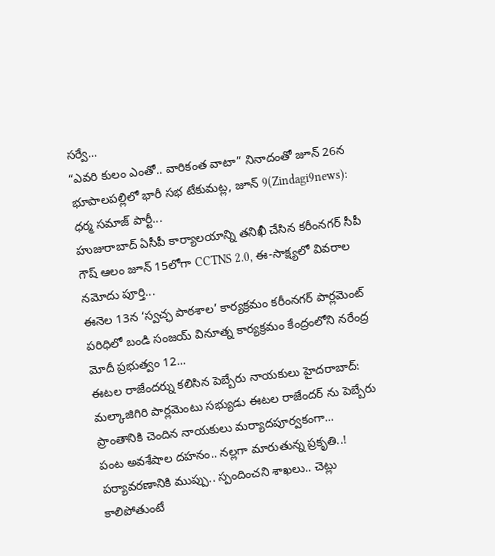సర్వే...
“ఎవరి కులం ఎంతో.. వారికంత వాటా” నినాదంతో జూన్ 26న భూపాలపల్లిలో భారీ సభ టేకుమట్ల, జూన్ 9(Zindagi9news): ధర్మ సమాజ్ పార్టీ...
హుజురాబాద్ ఏసీపీ కార్యాలయాన్ని తనిఖీ చేసిన కరీంనగర్ సీపీ గౌష్ ఆలం జూన్ 15లోగా CCTNS 2.0, ఈ-సాక్ష్యలో వివరాల నమోదు పూర్తి...
ఈనెల 13న ‘స్వచ్ఛ పాఠశాల’ కార్యక్రమం కరీంనగర్ పార్లమెంట్ పరిధిలో బండి సంజయ్ వినూత్న కార్యక్రమం కేంద్రంలోని నరేంద్ర మోదీ ప్రభుత్వం 12...
ఈటల రాజేందర్ను కలిసిన పెబ్బేరు నాయకులు హైదరాబాద్: మల్కాజిగిరి పార్లమెంటు సభ్యుడు ఈటల రాజేందర్ ను పెబ్బేరు ప్రాంతానికి చెందిన నాయకులు మర్యాదపూర్వకంగా...
పంట అవశేషాల దహనం.. నల్లగా మారుతున్న ప్రకృతి..! పర్యావరణానికి ముప్పు.. స్పందించని శాఖలు.. చెట్లు కాలిపోతుంటే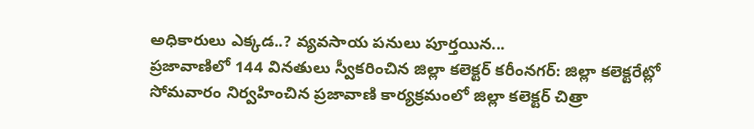అధికారులు ఎక్కడ..? వ్యవసాయ పనులు పూర్తయిన...
ప్రజావాణిలో 144 వినతులు స్వీకరించిన జిల్లా కలెక్టర్ కరీంనగర్: జిల్లా కలెక్టరేట్లో సోమవారం నిర్వహించిన ప్రజావాణి కార్యక్రమంలో జిల్లా కలెక్టర్ చిత్రా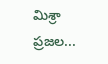మిశ్రా ప్రజల...